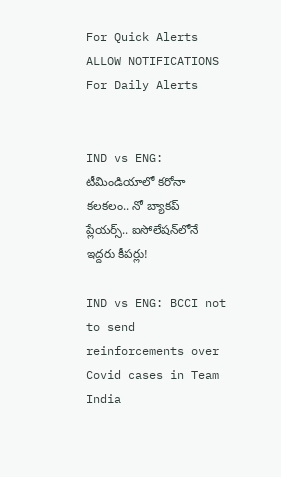For Quick Alerts
ALLOW NOTIFICATIONS
For Daily Alerts


IND vs ENG: టీమిండియాలో కరోనా కలకలం.. నో బ్యాకప్ ప్లేయర్స్.. ఐసోలేషన్‌లోనే ఇద్దరు కీపర్లు!

IND vs ENG: BCCI not to send reinforcements over Covid cases in Team India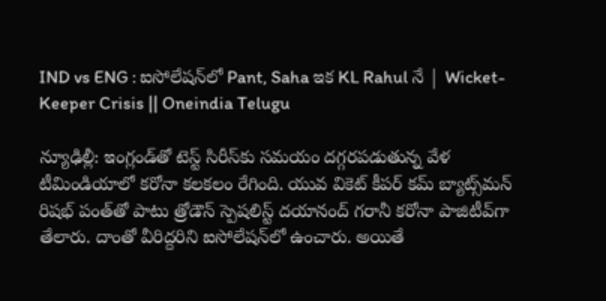IND vs ENG : ఐసోలేషన్‌లో Pant, Saha ఇక KL Rahul నే | Wicket-Keeper Crisis || Oneindia Telugu

న్యూఢిల్లీ: ఇంగ్లండ్‌తో టెస్ట్ సిరీస్‌కు సమయం దగ్గరపడుతున్న వేళ టీమిండియాలో కరోనా కలకలం రేగింది. యువ వికెట్ కీపర్ కమ్ బ్యాట్స్‌మన్ రిషభ్ పంత్‌తో పాటు త్రోడౌన్ స్పెషలిస్ట్ దయానంద్ గరానీ కరోనా పాజిటీవ్‌గా తేలారు. దాంతో వీరిద్దరిని ఐసోలేషన్‌లో ఉంచారు. అయితే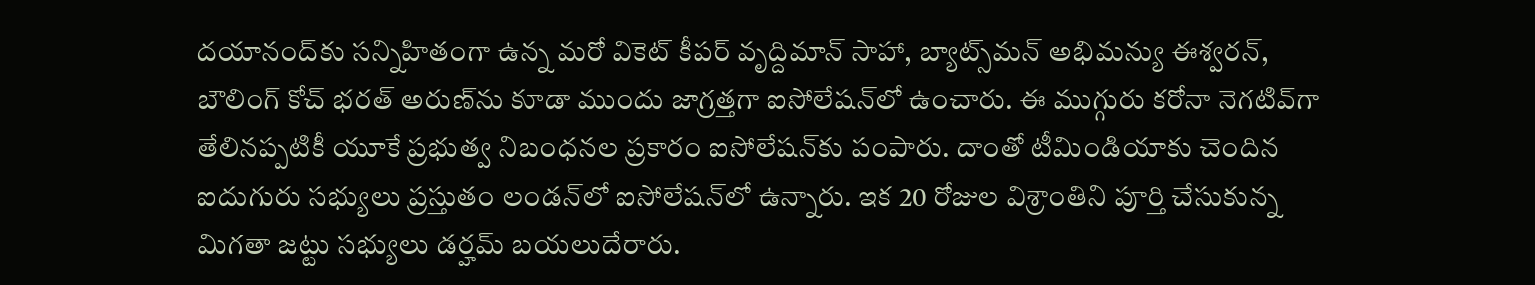దయానంద్‌కు సన్నిహితంగా ఉన్న మరో వికెట్ కీపర్ వృద్దిమాన్ సాహా, బ్యాట్స్‌మన్ అభిమన్యు ఈశ్వరన్, బౌలింగ్ కోచ్ భరత్ అరుణ్‌ను కూడా ముందు జాగ్రత్తగా ఐసోలేషన్‌లో ఉంచారు. ఈ ముగ్గురు కరోనా నెగటివ్‌గా తేలినప్పటికీ యూకే ప్రభుత్వ నిబంధనల ప్రకారం ఐసోలేషన్‌కు పంపారు. దాంతో టీమిండియాకు చెందిన ఐదుగురు సభ్యులు ప్రస్తుతం లండన్‌లో ఐసోలేషన్‌లో ఉన్నారు. ఇక 20 రోజుల విశ్రాంతిని పూర్తి చేసుకున్న మిగతా జట్టు సభ్యులు డర్హమ్ బయలుదేరారు.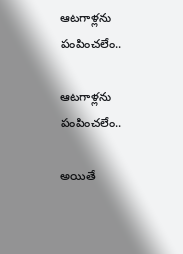ఆటగాళ్లను పంపించలేం..

ఆటగాళ్లను పంపించలేం..

అయితే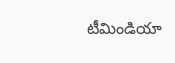టీమిండియా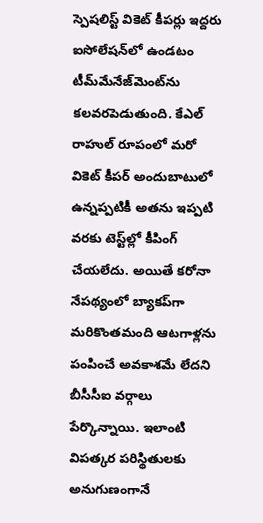స్పెషలిస్ట్ వికెట్ కీపర్లు ఇద్దరు ఐసోలేషన్‌లో ఉండటం టీమ్‌మేనేజ్‌మెంట్‌ను కలవరపెడుతుంది. కేఎల్ రాహుల్ రూపంలో మరో వికెట్ కీపర్ అందుబాటులో ఉన్నప్పటికీ అతను ఇప్పటి వరకు టెస్ట్‌ల్లో కీపింగ్ చేయలేదు. అయితే కరోనా నేపథ్యంలో బ్యాకప్‌గా మరికొంతమంది ఆటగాళ్లను పంపించే అవకాశమే లేదని బీసీసీఐ వర్గాలు పేర్కొన్నాయి. ఇలాంటి విపత్కర పరిస్థితులకు అనుగుణంగానే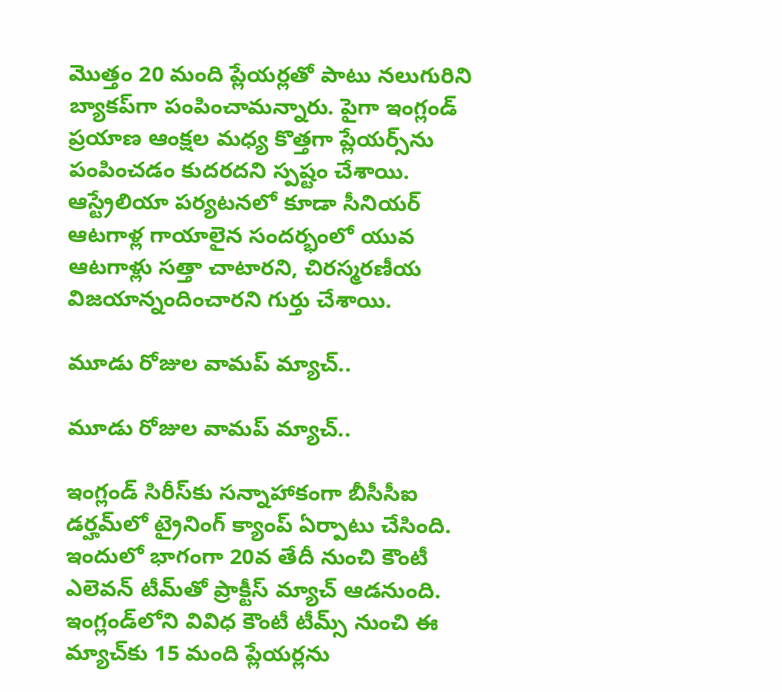మొత్తం 20 మంది ప్లేయర్లతో పాటు నలుగురిని బ్యాకప్‌గా పంపించామన్నారు. పైగా ఇంగ్లండ్ ప్రయాణ ఆంక్షల మధ్య కొత్తగా ప్లేయర్స్‌ను పంపించడం కుదరదని స్పష్టం చేశాయి. ఆస్ట్రేలియా పర్యటనలో కూడా సీనియర్ ఆటగాళ్ల గాయాలైన సందర్భంలో యువ ఆటగాళ్లు సత్తా చాటారని, చిరస్మరణీయ విజయాన్నందించారని గుర్తు చేశాయి.

మూడు రోజుల వామప్ మ్యాచ్..

మూడు రోజుల వామప్ మ్యాచ్..

ఇంగ్లండ్ సిరీస్‌కు సన్నాహాకంగా బీసీసీఐ డర్హమ్‌లో ట్రైనింగ్ క్యాంప్ ఏర్పాటు చేసింది. ఇందులో భాగంగా 20వ తేదీ నుంచి కౌంటీ ఎలెవన్ టీమ్‌తో ప్రాక్టీస్ మ్యాచ్ ఆడనుంది. ఇంగ్లండ్‌లోని వివిధ కౌంటీ టీమ్స్ నుంచి ఈ మ్యాచ్‌కు 15 మంది ప్లేయర్లను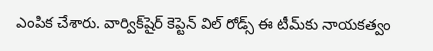ఎంపిక చేశారు. వార్విక్‌షైర్ కెప్టెన్ విల్ రోడ్స్ ఈ టీమ్‌కు నాయకత్వం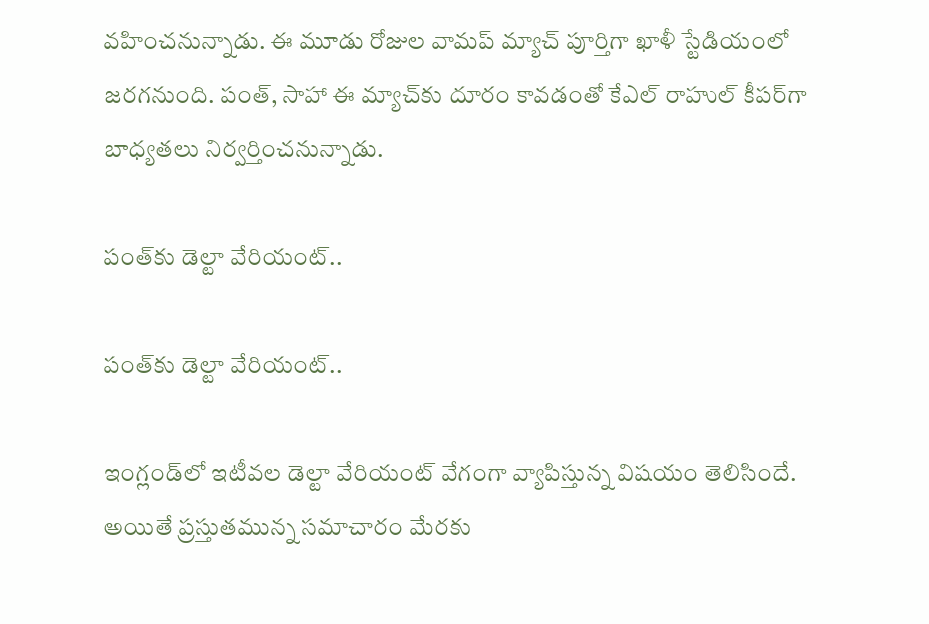వహించనున్నాడు. ఈ మూడు రోజుల వామప్ మ్యాచ్ పూర్తిగా ఖాళీ స్టేడియంలో జరగనుంది. పంత్, సాహా ఈ మ్యాచ్‌కు దూరం కావడంతో కేఎల్ రాహుల్ కీపర్‌గా బాధ్యతలు నిర్వర్తించనున్నాడు.

పంత్‌కు డెల్టా వేరియంట్..

పంత్‌కు డెల్టా వేరియంట్..

ఇంగ్లండ్‌లో ఇటీవల డెల్టా వేరియంట్ వేగంగా వ్యాపిస్తున్న విషయం తెలిసిందే. అయితే ప్రస్తుతమున్న సమాచారం మేరకు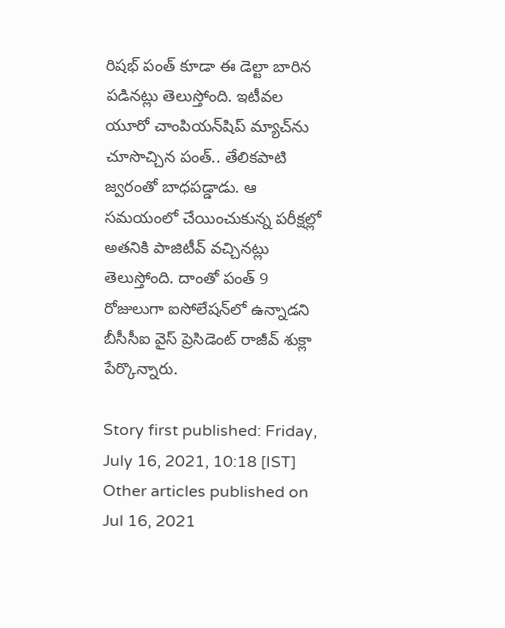రిషభ్ పంత్ కూడా ఈ డెల్టా బారిన పడినట్లు తెలుస్తోంది. ఇటీవల యూరో చాంపియన్‌షిప్ మ్యాచ్‌ను చూసొచ్చిన పంత్.. తేలికపాటి జ్వరంతో బాధపడ్డాడు. ఆ సమయంలో చేయించుకున్న పరీక్షల్లో అతనికి పాజిటీవ్ వచ్చినట్లు తెలుస్తోంది. దాంతో పంత్ 9 రోజులుగా ఐసోలేషన్‌లో ఉన్నాడని బీసీసీఐ వైస్ ప్రెసిడెంట్ రాజీవ్ శుక్లా పేర్కొన్నారు.

Story first published: Friday, July 16, 2021, 10:18 [IST]
Other articles published on Jul 16, 2021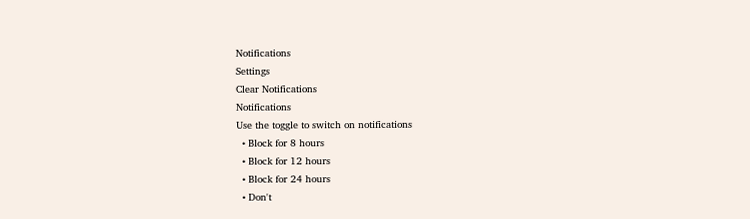Notifications
Settings
Clear Notifications
Notifications
Use the toggle to switch on notifications
  • Block for 8 hours
  • Block for 12 hours
  • Block for 24 hours
  • Don't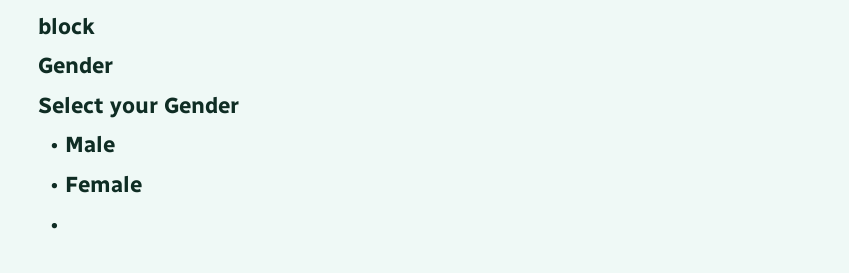block
Gender
Select your Gender
  • Male
  • Female
  •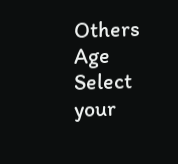Others
Age
Select your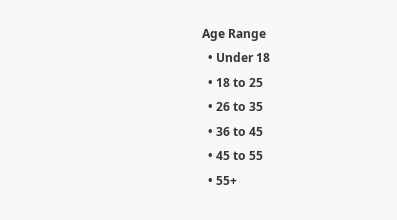Age Range
  • Under 18
  • 18 to 25
  • 26 to 35
  • 36 to 45
  • 45 to 55
  • 55+